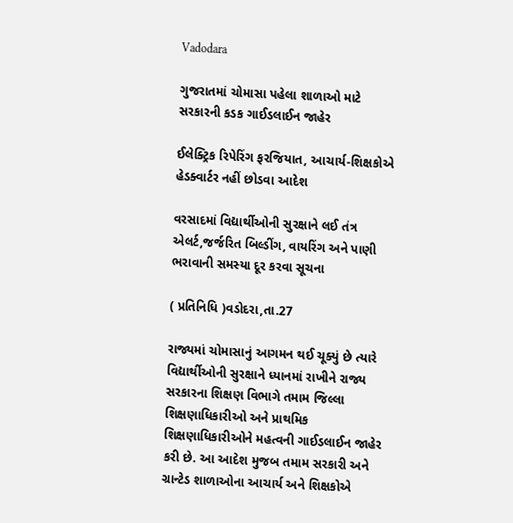Vadodara

ગુજરાતમાં ચોમાસા પહેલા શાળાઓ માટે સરકારની કડક ગાઈડલાઈન જાહેર

ઈલેક્ટ્રિક રિપેરિંગ ફરજિયાત, આચાર્ય-શિક્ષકોએ હેડક્વાર્ટર નહીં છોડવા આદેશ

વરસાદમાં વિદ્યાર્થીઓની સુરક્ષાને લઈ તંત્ર એલર્ટ,જર્જરિત બિલ્ડીંગ, વાયરિંગ અને પાણી ભરાવાની સમસ્યા દૂર કરવા સૂચના

( પ્રતિનિધિ )વડોદરા,તા.27

રાજ્યમાં ચોમાસાનું આગમન થઈ ચૂક્યું છે ત્યારે વિદ્યાર્થીઓની સુરક્ષાને ધ્યાનમાં રાખીને રાજ્ય સરકારના શિક્ષણ વિભાગે તમામ જિલ્લા શિક્ષણાધિકારીઓ અને પ્રાથમિક શિક્ષણાધિકારીઓને મહત્વની ગાઈડલાઈન જાહેર કરી છે. આ આદેશ મુજબ તમામ સરકારી અને ગ્રાન્ટેડ શાળાઓના આચાર્ય અને શિક્ષકોએ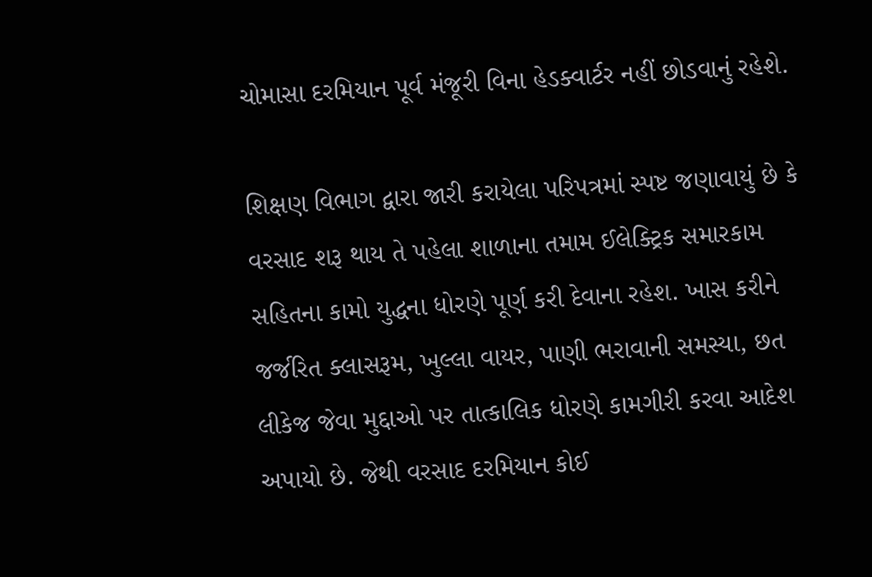ચોમાસા દરમિયાન પૂર્વ મંજૂરી વિના હેડક્વાર્ટર નહીં છોડવાનું રહેશે.

શિક્ષણ વિભાગ દ્વારા જારી કરાયેલા પરિપત્રમાં સ્પષ્ટ જણાવાયું છે કે વરસાદ શરૂ થાય તે પહેલા શાળાના તમામ ઈલેક્ટ્રિક સમારકામ સહિતના કામો યુદ્ધના ધોરણે પૂર્ણ કરી દેવાના રહેશ. ખાસ કરીને જર્જરિત ક્લાસરૂમ, ખુલ્લા વાયર, પાણી ભરાવાની સમસ્યા, છત લીકેજ જેવા મુદ્દાઓ પર તાત્કાલિક ધોરણે કામગીરી કરવા આદેશ અપાયો છે. જેથી વરસાદ દરમિયાન કોઈ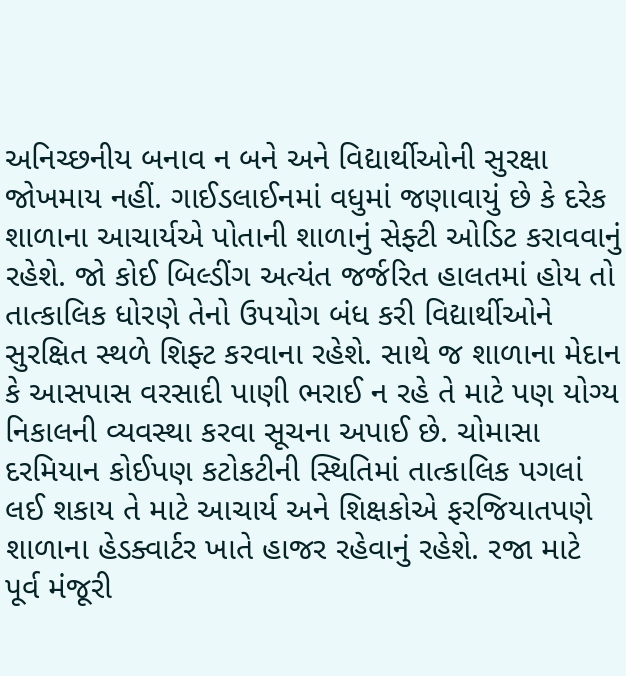અનિચ્છનીય બનાવ ન બને અને વિદ્યાર્થીઓની સુરક્ષા જોખમાય નહીં. ગાઈડલાઈનમાં વધુમાં જણાવાયું છે કે દરેક શાળાના આચાર્યએ પોતાની શાળાનું સેફ્ટી ઓડિટ કરાવવાનું રહેશે. જો કોઈ બિલ્ડીંગ અત્યંત જર્જરિત હાલતમાં હોય તો તાત્કાલિક ધોરણે તેનો ઉપયોગ બંધ કરી વિદ્યાર્થીઓને સુરક્ષિત સ્થળે શિફ્ટ કરવાના રહેશે. સાથે જ શાળાના મેદાન કે આસપાસ વરસાદી પાણી ભરાઈ ન રહે તે માટે પણ યોગ્ય નિકાલની વ્યવસ્થા કરવા સૂચના અપાઈ છે. ચોમાસા દરમિયાન કોઈપણ કટોકટીની સ્થિતિમાં તાત્કાલિક પગલાં લઈ શકાય તે માટે આચાર્ય અને શિક્ષકોએ ફરજિયાતપણે શાળાના હેડક્વાર્ટર ખાતે હાજર રહેવાનું રહેશે. રજા માટે પૂર્વ મંજૂરી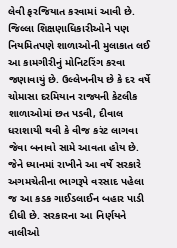લેવી ફરજિયાત કરવામાં આવી છે. જિલ્લા શિક્ષણાધિકારીઓને પણ નિયમિતપણે શાળાઓની મુલાકાત લઈ આ કામગીરીનું મોનિટરિંગ કરવા જણાવાયું છે. ઉલ્લેખનીય છે કે દર વર્ષે ચોમાસા દરમિયાન રાજ્યની કેટલીક શાળાઓમાં છત પડવી, દીવાલ ધરાશાયી થવી કે વીજ કરંટ લાગવા જેવા બનાવો સામે આવતા હોય છે. જેને ધ્યાનમાં રાખીને આ વર્ષે સરકારે અગમચેતીના ભાગરૂપે વરસાદ પહેલા જ આ કડક ગાઈડલાઈન બહાર પાડી દીધી છે. સરકારના આ નિર્ણયને વાલીઓ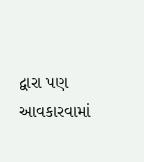દ્વારા પણ આવકારવામાં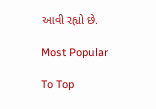આવી રહ્યો છે.

Most Popular

To Top